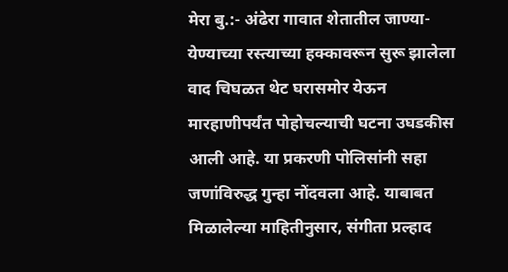मेरा बु.:- अंढेरा गावात शेतातील जाण्या-येण्याच्या रस्त्याच्या हक्कावरून सुरू झालेला वाद चिघळत थेट घरासमोर येऊन मारहाणीपर्यंत पोहोचल्याची घटना उघडकीस आली आहे. या प्रकरणी पोलिसांनी सहा जणांविरुद्ध गुन्हा नोंदवला आहे. याबाबत मिळालेल्या माहितीनुसार, संगीता प्रल्हाद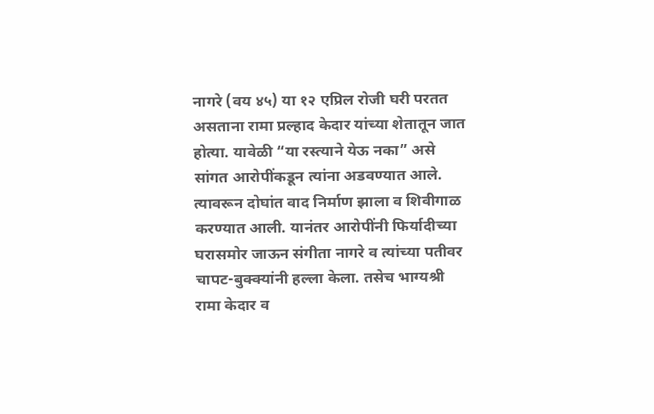नागरे (वय ४५) या १२ एप्रिल रोजी घरी परतत असताना रामा प्रल्हाद केदार यांच्या शेतातून जात होत्या. यावेळी “या रस्त्याने येऊ नका” असे सांगत आरोपींकडून त्यांना अडवण्यात आले. त्यावरून दोघांत वाद निर्माण झाला व शिवीगाळ करण्यात आली. यानंतर आरोपींनी फिर्यादीच्या घरासमोर जाऊन संगीता नागरे व त्यांच्या पतीवर चापट-बुक्क्यांनी हल्ला केला. तसेच भाग्यश्री रामा केदार व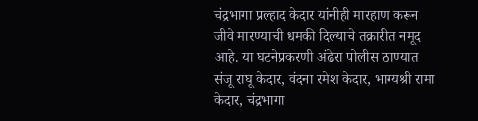चंद्रभागा प्रल्हाद केदार यांनीही मारहाण करून जीवे मारण्याची धमकी दिल्याचे तक्रारीत नमूद आहे. या घटनेप्रकरणी अंढेरा पोलीस ठाण्यात संजू राघू केदार, वंदना रमेश केदार, भाग्यश्री रामा केदार, चंद्रभागा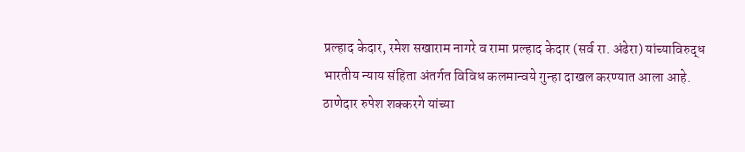प्रल्हाद केदार, रमेश सखाराम नागरे व रामा प्रल्हाद केदार (सर्व रा. अंढेरा) यांच्याविरुद्ध भारतीय न्याय संहिता अंतर्गत विविध कलमान्वये गुन्हा दाखल करण्यात आला आहे. ठाणेदार रुपेश शक्करगे यांच्या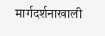मार्गदर्शनाखाली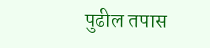पुढील तपास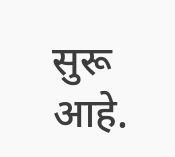सुरू आहे.